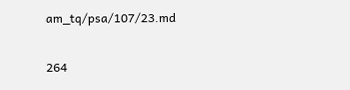am_tq/psa/107/23.md

264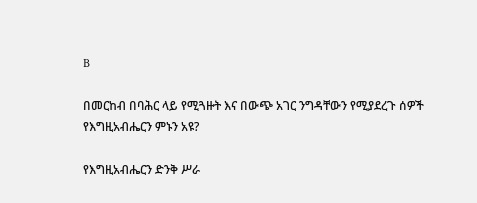B

በመርከብ በባሕር ላይ የሚጓዙት እና በውጭ አገር ንግዳቸውን የሚያደረጉ ሰዎች የእግዚአብሔርን ምኑን አዩ?

የእግዚአብሔርን ድንቅ ሥራ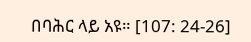በባሕር ላይ አዩ። [107: 24-26]